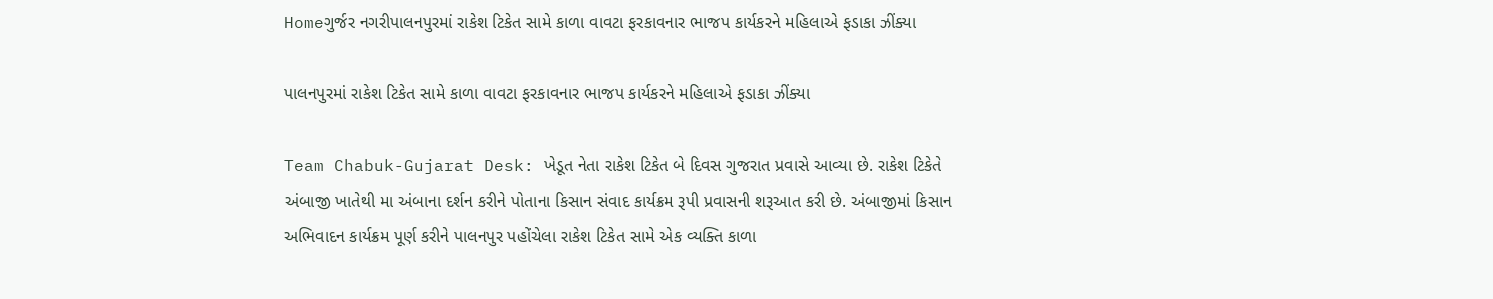Homeગુર્જર નગરીપાલનપુરમાં રાકેશ ટિકેત સામે કાળા વાવટા ફરકાવનાર ભાજપ કાર્યકરને મહિલાએ ફડાકા ઝીંક્યા

પાલનપુરમાં રાકેશ ટિકેત સામે કાળા વાવટા ફરકાવનાર ભાજપ કાર્યકરને મહિલાએ ફડાકા ઝીંક્યા

Team Chabuk-Gujarat Desk: ખેડૂત નેતા રાકેશ ટિકેત બે દિવસ ગુજરાત પ્રવાસે આવ્યા છે. રાકેશ ટિકેતે અંબાજી ખાતેથી મા અંબાના દર્શન કરીને પોતાના કિસાન સંવાદ કાર્યક્રમ રૂપી પ્રવાસની શરૂઆત કરી છે. અંબાજીમાં કિસાન અભિવાદન કાર્યક્રમ પૂર્ણ કરીને પાલનપુર પહોંચેલા રાકેશ ટિકેત સામે એક વ્યક્તિ કાળા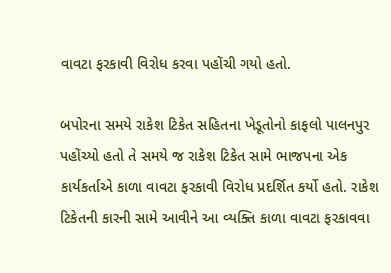વાવટા ફરકાવી વિરોધ કરવા પહોંચી ગયો હતો.

બપોરના સમયે રાકેશ ટિકેત સહિતના ખેડૂતોનો કાફલો પાલનપુર પહોંચ્યો હતો તે સમયે જ રાકેશ ટિકેત સામે ભાજપના એક કાર્યકર્તાએ કાળા વાવટા ફરકાવી વિરોધ પ્રદર્શિત કર્યો હતો. રાકેશ ટિકેતની કારની સામે આવીને આ વ્યક્તિ કાળા વાવટા ફરકાવવા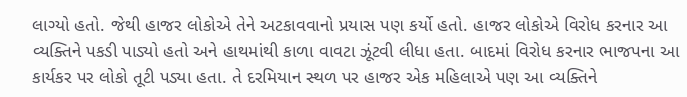લાગ્યો હતો. જેથી હાજર લોકોએ તેને અટકાવવાનો પ્રયાસ પણ કર્યો હતો. હાજર લોકોએ વિરોધ કરનાર આ વ્યક્તિને પકડી પાડ્યો હતો અને હાથમાંથી કાળા વાવટા ઝૂંટવી લીધા હતા. બાદમાં વિરોધ કરનાર ભાજપના આ કાર્યકર પર લોકો તૂટી પડ્યા હતા. તે દરમિયાન સ્થળ પર હાજર એક મહિલાએ પણ આ વ્યક્તિને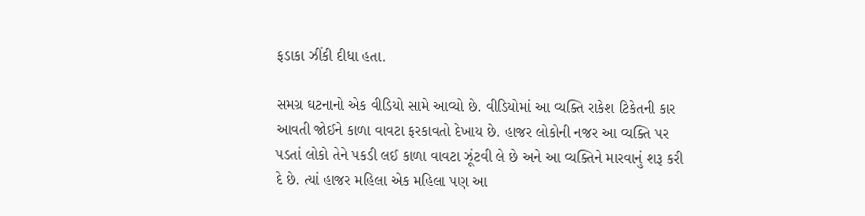ફડાકા ઝીંકી દીધા હતા.

સમગ્ર ઘટનાનો એક વીડિયો સામે આવ્યો છે. વીડિયોમાં આ વ્યક્તિ રાકેશ ટિકેતની કાર આવતી જોઈને કાળા વાવટા ફરકાવતો દેખાય છે. હાજર લોકોની નજર આ વ્યક્તિ પર પડતાં લોકો તેને પકડી લઈ કાળા વાવટા ઝૂંટવી લે છે અને આ વ્યક્તિને મારવાનું શરૂ કરી દે છે. ત્યાં હાજર મહિલા એક મહિલા પણ આ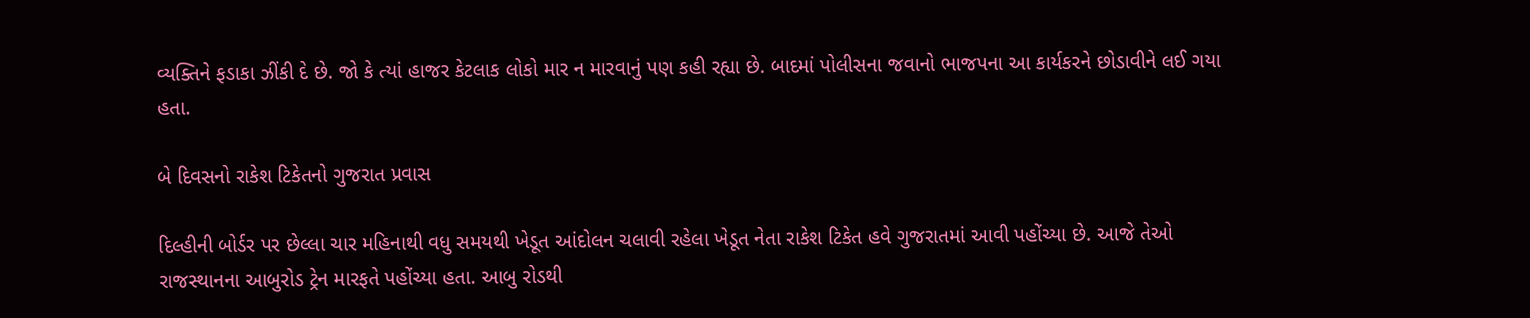વ્યક્તિને ફડાકા ઝીંકી દે છે. જો કે ત્યાં હાજર કેટલાક લોકો માર ન મારવાનું પણ કહી રહ્યા છે. બાદમાં પોલીસના જવાનો ભાજપના આ કાર્યકરને છોડાવીને લઈ ગયા હતા.

બે દિવસનો રાકેશ ટિકેતનો ગુજરાત પ્રવાસ

દિલ્હીની બોર્ડર પર છેલ્લા ચાર મહિનાથી વધુ સમયથી ખેડૂત આંદોલન ચલાવી રહેલા ખેડૂત નેતા રાકેશ ટિકેત હવે ગુજરાતમાં આવી પહોંચ્યા છે. આજે તેઓ રાજસ્થાનના આબુરોડ ટ્રેન મારફતે પહોંચ્યા હતા. આબુ રોડથી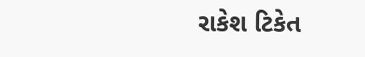રાકેશ ટિકેત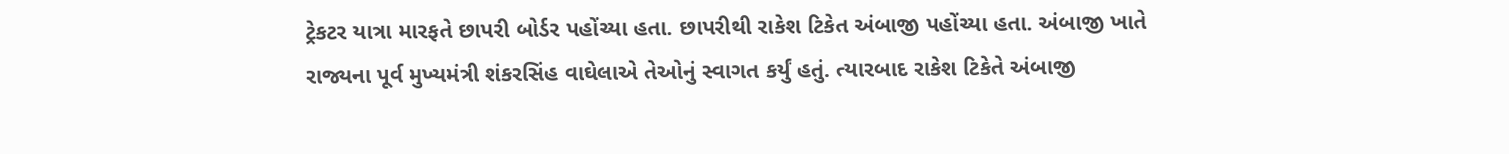ટ્રેકટર યાત્રા મારફતે છાપરી બોર્ડર પહોંચ્યા હતા. છાપરીથી રાકેશ ટિકેત અંબાજી પહોંચ્યા હતા. અંબાજી ખાતે રાજ્યના પૂર્વ મુખ્યમંત્રી શંકરસિંહ વાઘેલાએ તેઓનું સ્વાગત કર્યું હતું. ત્યારબાદ રાકેશ ટિકેતે અંબાજી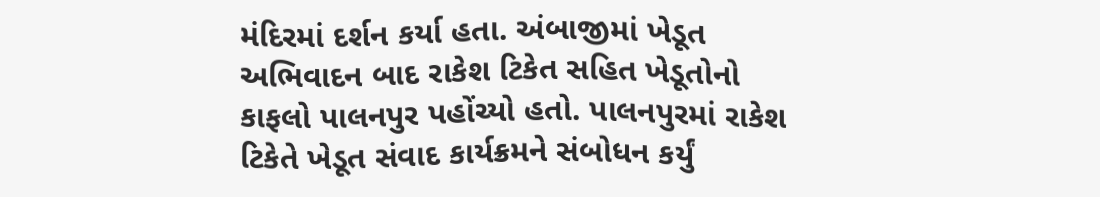મંદિરમાં દર્શન કર્યા હતા. અંબાજીમાં ખેડૂત અભિવાદન બાદ રાકેશ ટિકેત સહિત ખેડૂતોનો કાફલો પાલનપુર પહોંચ્યો હતો. પાલનપુરમાં રાકેશ ટિકેતે ખેડૂત સંવાદ કાર્યક્રમને સંબોધન કર્યું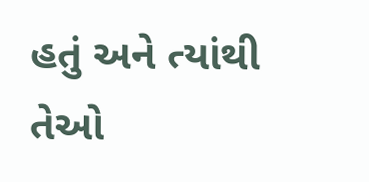હતું અને ત્યાંથી તેઓ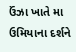ઉંઝા ખાતે મા ઉમિયાના દર્શને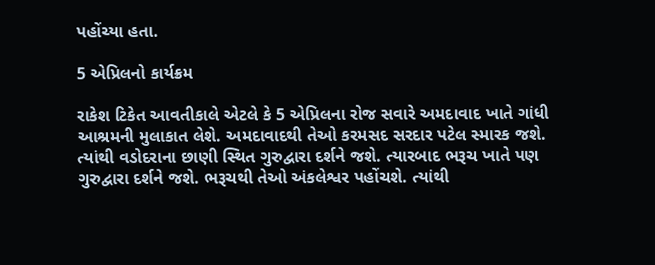પહોંચ્યા હતા.

5 એપ્રિલનો કાર્યક્રમ

રાકેશ ટિકેત આવતીકાલે એટલે કે 5 એપ્રિલના રોજ સવારે અમદાવાદ ખાતે ગાંધી આશ્રમની મુલાકાત લેશે. અમદાવાદથી તેઓ કરમસદ સરદાર પટેલ સ્મારક જશે. ત્યાંથી વડોદરાના છાણી સ્થિત ગુરુદ્વારા દર્શને જશે. ત્યારબાદ ભરૂચ ખાતે પણ ગુરુદ્વારા દર્શને જશે. ભરૂચથી તેઓ અંકલેશ્વર પહોંચશે. ત્યાંથી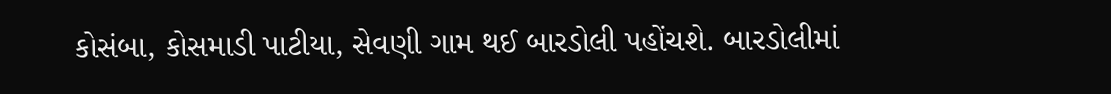કોસંબા, કોસમાડી પાટીયા, સેવણી ગામ થઈ બારડોલી પહોંચશે. બારડોલીમાં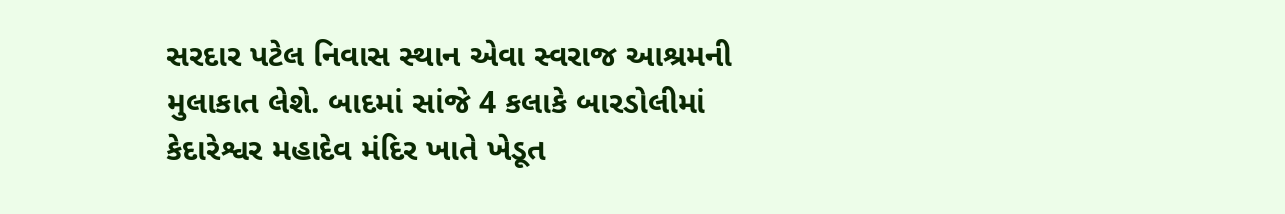સરદાર પટેલ નિવાસ સ્થાન એવા સ્વરાજ આશ્રમની મુલાકાત લેશે. બાદમાં સાંજે 4 કલાકે બારડોલીમાં કેદારેશ્વર મહાદેવ મંદિર ખાતે ખેડૂત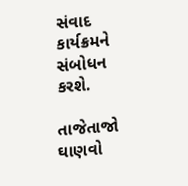સંવાદ કાર્યક્રમને સંબોધન કરશે.

તાજેતાજો ઘાણવો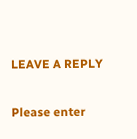LEAVE A REPLY

Please enter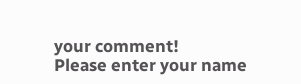your comment!
Please enter your name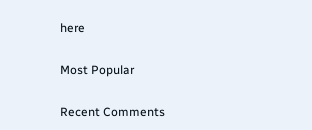here

Most Popular

Recent Comments